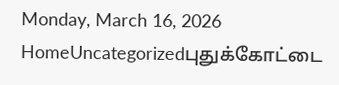Monday, March 16, 2026
HomeUncategorizedபுதுக்கோட்டை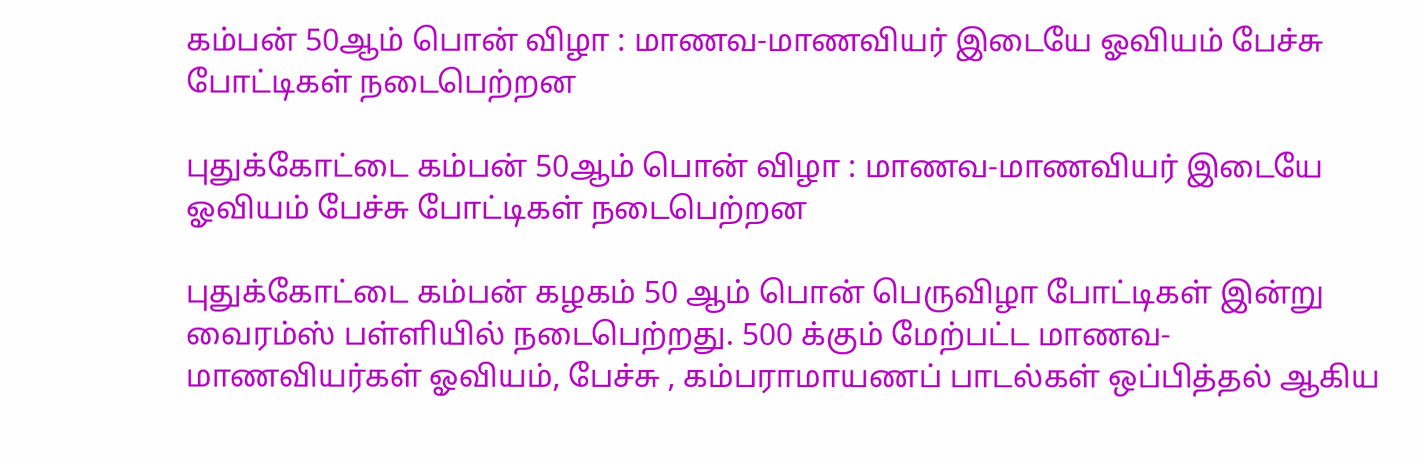கம்பன் 50ஆம் பொன் விழா : மாணவ-மாணவியர் இடையே ஓவியம் பேச்சு போட்டிகள் நடைபெற்றன

புதுக்கோட்டை கம்பன் 50ஆம் பொன் விழா : மாணவ-மாணவியர் இடையே ஓவியம் பேச்சு போட்டிகள் நடைபெற்றன

புதுக்கோட்டை கம்பன் கழகம் 50 ஆம் பொன் பெருவிழா போட்டிகள் இன்று வைரம்ஸ் பள்ளியில் நடைபெற்றது. 500 க்கும் மேற்பட்ட மாணவ-மாணவியர்கள் ஓவியம், பேச்சு , கம்பராமாயணப் பாடல்கள் ஒப்பித்தல் ஆகிய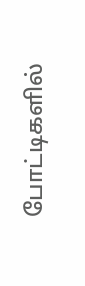போட்டிகளில்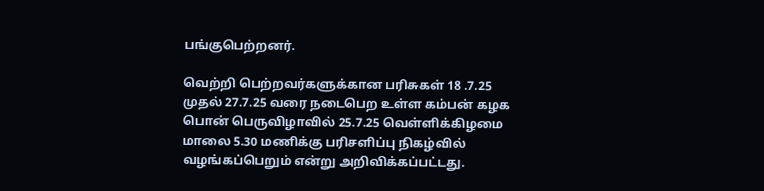பங்குபெற்றனர்.

வெற்றி பெற்றவர்களுக்கான பரிசுகள் 18 .7.25 முதல் 27.7.25 வரை நடைபெற உள்ள கம்பன் கழக  பொன் பெருவிழாவில் 25.7.25 வெள்ளிக்கிழமை மாலை 5.30 மணிக்கு பரிசளிப்பு நிகழ்வில் வழங்கப்பெறும் என்று அறிவிக்கப்பட்டது.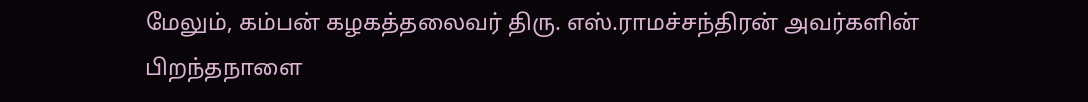மேலும், கம்பன் கழகத்தலைவர் திரு. எஸ்.ராமச்சந்திரன் அவர்களின் பிறந்தநாளை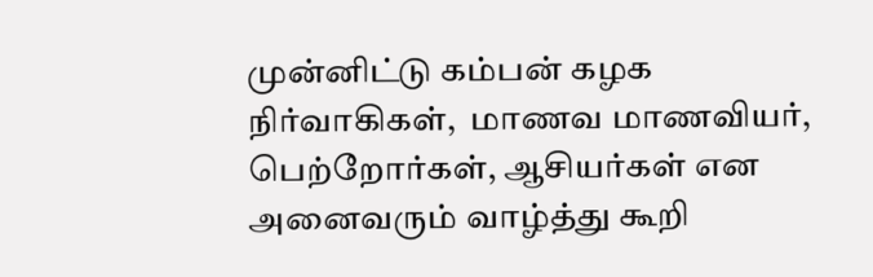முன்னிட்டு கம்பன் கழக நிர்வாகிகள்,  மாணவ மாணவியர், பெற்றோர்கள், ஆசியர்கள் என அனைவரும் வாழ்த்து கூறி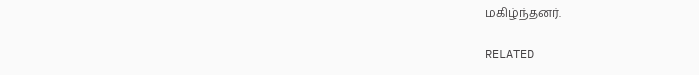மகிழ்ந்தனர்.

RELATED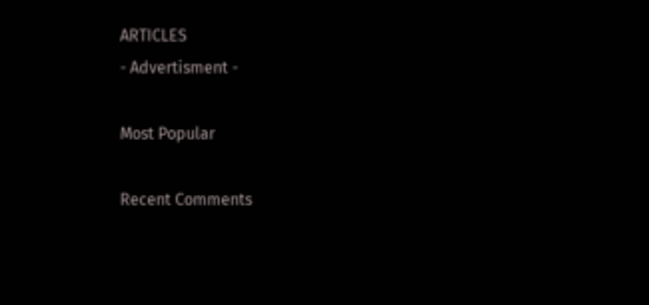ARTICLES
- Advertisment -

Most Popular

Recent Comments